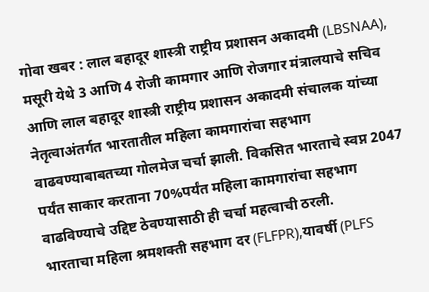गोवा खबर : लाल बहादूर शास्त्री राष्ट्रीय प्रशासन अकादमी (LBSNAA), मसूरी येथे 3 आणि 4 रोजी कामगार आणि रोजगार मंत्रालयाचे सचिव आणि लाल बहादूर शास्त्री राष्ट्रीय प्रशासन अकादमी संचालक यांच्या नेतृत्वाअंतर्गत भारतातील महिला कामगारांचा सहभाग वाढवण्याबाबतच्या गोलमेज चर्चा झाली. विकसित भारताचे स्वप्न 2047 पर्यंत साकार करताना 70%पर्यंत महिला कामगारांचा सहभाग वाढविण्याचे उद्दिष्ट ठेवण्यासाठी ही चर्चा महत्वाची ठरली.
भारताचा महिला श्रमशक्ती सहभाग दर (FLFPR),यावर्षी (PLFS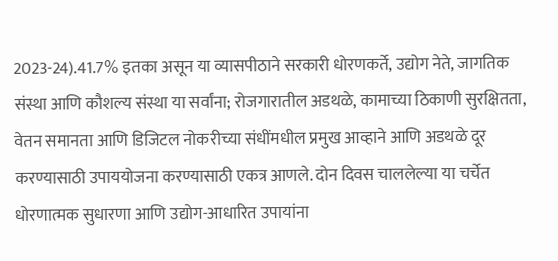2023-24).41.7% इतका असून या व्यासपीठाने सरकारी धोरणकर्ते, उद्योग नेते, जागतिक संस्था आणि कौशल्य संस्था या सर्वांना; रोजगारातील अडथळे, कामाच्या ठिकाणी सुरक्षितता, वेतन समानता आणि डिजिटल नोकरीच्या संधींमधील प्रमुख आव्हाने आणि अडथळे दूर करण्यासाठी उपाययोजना करण्यासाठी एकत्र आणले. दोन दिवस चाललेल्या या चर्चेत धोरणात्मक सुधारणा आणि उद्योग-आधारित उपायांना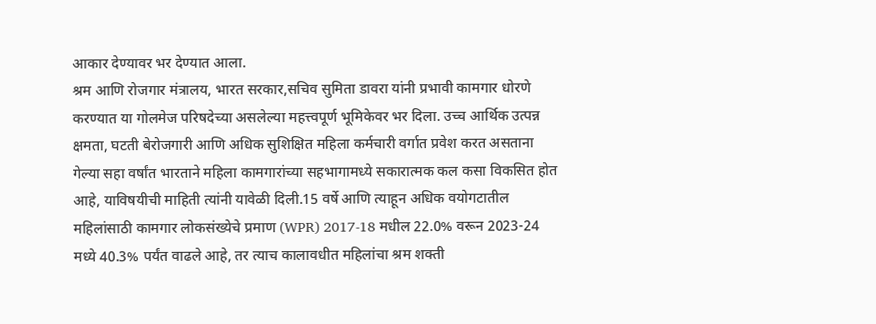आकार देण्यावर भर देण्यात आला.
श्रम आणि रोजगार मंत्रालय, भारत सरकार,सचिव सुमिता डावरा यांनी प्रभावी कामगार धोरणे करण्यात या गोलमेज परिषदेच्या असलेल्या महत्त्वपूर्ण भूमिकेवर भर दिला. उच्च आर्थिक उत्पन्न क्षमता, घटती बेरोजगारी आणि अधिक सुशिक्षित महिला कर्मचारी वर्गात प्रवेश करत असताना गेल्या सहा वर्षांत भारताने महिला कामगारांच्या सहभागामध्ये सकारात्मक कल कसा विकसित होत आहे, याविषयीची माहिती त्यांनी यावेळी दिली.15 वर्षे आणि त्याहून अधिक वयोगटातील महिलांसाठी कामगार लोकसंख्येचे प्रमाण (WPR) 2017-18 मधील 22.0% वरून 2023-24 मध्ये 40.3% पर्यंत वाढले आहे, तर त्याच कालावधीत महिलांचा श्रम शक्ती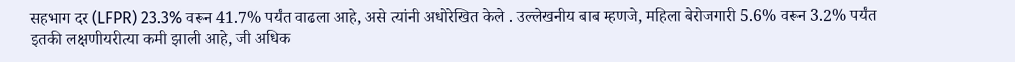सहभाग दर (LFPR) 23.3% वरून 41.7% पर्यंत वाढला आहे, असे त्यांनी अधोरेखित केले . उल्लेखनीय बाब म्हणजे, महिला बेरोजगारी 5.6% वरून 3.2% पर्यंत इतकी लक्षणीयरीत्या कमी झाली आहे, जी अधिक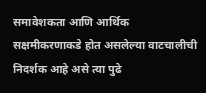समावेशकता आणि आर्थिक सक्षमीकरणाकडे होत असलेल्या वाटचालीची निदर्शक आहे असे त्या पुढे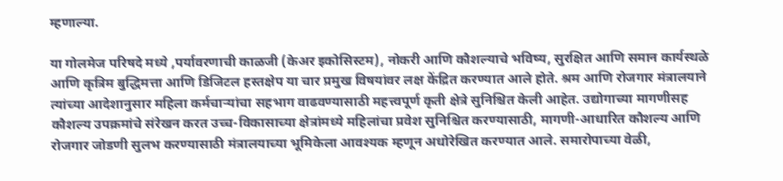म्हणाल्या.

या गोलमेज परिषदे मध्ये ,पर्यावरणाची काळजी (केअर इकोसिस्टम), नोकरी आणि कौशल्याचे भविष्य, सुरक्षित आणि समान कार्यस्थळे आणि कृत्रिम बुद्धिमत्ता आणि डिजिटल हस्तक्षेप या चार प्रमुख विषयांवर लक्ष केंद्रित करण्यात आले होते. श्रम आणि रोजगार मंत्रालयाने त्यांच्या आदेशानुसार महिला कर्मचाऱ्यांचा सहभाग वाढवण्यासाठी महत्त्वपूर्ण कृती क्षेत्रे सुनिश्चित केली आहेत. उद्योगाच्या मागणीसह कौशल्य उपक्रमांचे संरेखन करत उच्च-विकासाच्या क्षेत्रांमध्ये महिलांचा प्रवेश सुनिश्चित करण्यासाठी, मागणी-आधारित कौशल्य आणि रोजगार जोडणी सुलभ करण्यासाठी मंत्रालयाच्या भूमिकेला आवश्यक म्हणून अधोरेखित करण्यात आले. समारोपाच्या वेळी,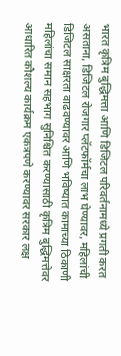भारत कृत्रिम बुद्धिमत्ता आणि डिजिटल परिवर्तनामध्ये प्रगती करत असताना, डिजिटल रोजगार प्लॅटफॉर्मचा लाभ घेण्यावर, महिलांची डिजिटल साक्षरता वाढवण्यावर आणि भविष्यात कामाच्या ठिकाणी महिलांचा समान सहभाग सुनिश्चित करण्यासाठी कृत्रिम बुद्धिमत्तेवर आधारित कौशल्य कार्यक्रम एकत्रपणे करण्यावर सरकार लक्ष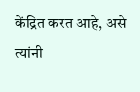केंद्रित करत आहे, असे त्यांनी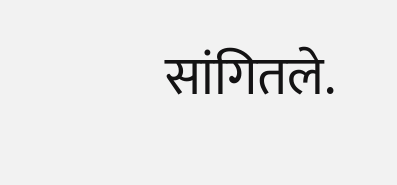सांगितले.